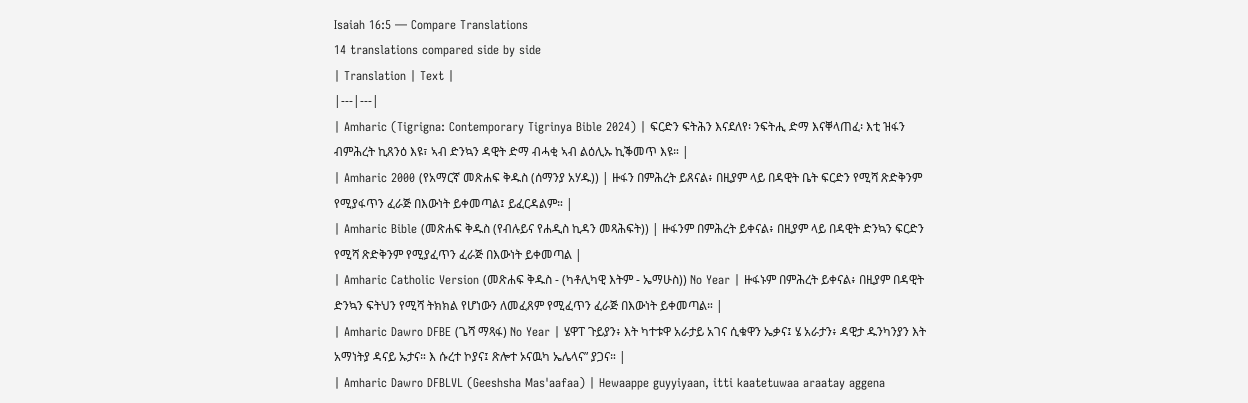Isaiah 16:5 — Compare Translations
14 translations compared side by side
| Translation | Text |
|---|---|
| Amharic (Tigrigna: Contemporary Tigrinya Bible 2024) | ፍርድን ፍትሕን እናደለየ፡ ንፍትሒ ድማ እናቐላጠፈ፡ እቲ ዝፋን ብምሕረት ኪጸንዕ እዩ፣ ኣብ ድንኳን ዳዊት ድማ ብሓቂ ኣብ ልዕሊኡ ኪቕመጥ እዩ። |
| Amharic 2000 (የአማርኛ መጽሐፍ ቅዱስ (ሰማንያ አሃዱ)) | ዙፋን በምሕረት ይጸናል፥ በዚያም ላይ በዳዊት ቤት ፍርድን የሚሻ ጽድቅንም የሚያፋጥን ፈራጅ በእውነት ይቀመጣል፤ ይፈርዳልም። |
| Amharic Bible (መጽሐፍ ቅዱስ (የብሉይና የሐዲስ ኪዳን መጻሕፍት)) | ዙፋንም በምሕረት ይቀናል፥ በዚያም ላይ በዳዊት ድንኳን ፍርድን የሚሻ ጽድቅንም የሚያፈጥን ፈራጅ በእውነት ይቀመጣል |
| Amharic Catholic Version (መጽሐፍ ቅዱስ - (ካቶሊካዊ እትም - ኤማሁስ)) No Year | ዙፋኑም በምሕረት ይቀናል፥ በዚያም በዳዊት ድንኳን ፍትህን የሚሻ ትክክል የሆነውን ለመፈጸም የሚፈጥን ፈራጅ በእውነት ይቀመጣል። |
| Amharic Dawro DFBE (ጌሻ ማጻፋ) No Year | ሄዋፐ ጉይያን፥ እት ካተቱዋ አራታይ አገና ሲቁዋን ኤቃና፤ ሄ አራታን፥ ዳዊታ ዱንካንያን እት አማነትያ ዳናይ ኡታና። እ ሱረተ ኮያና፤ ጽሎተ ኦናዉካ ኤሌላና” ያጋና። |
| Amharic Dawro DFBLVL (Geeshsha Mas'aafaa) | Hewaappe guyyiyaan, itti kaatetuwaa araatay aggena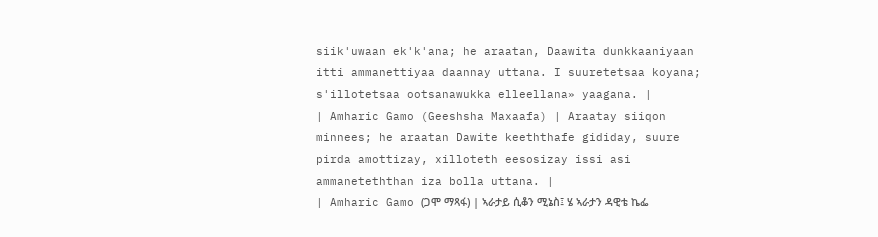siik'uwaan ek'k'ana; he araatan, Daawita dunkkaaniyaan itti ammanettiyaa daannay uttana. I suuretetsaa koyana; s'illotetsaa ootsanawukka elleellana» yaagana. |
| Amharic Gamo (Geeshsha Maxaafa) | Araatay siiqon minnees; he araatan Dawite keeththafe gididay, suure pirda amottizay, xilloteth eesosizay issi asi ammaneteththan iza bolla uttana. |
| Amharic Gamo (ጋሞ ማጻፋ) | ኣራታይ ሲቆን ሚኔስ፤ ሄ ኣራታን ዳዊቴ ኬፌ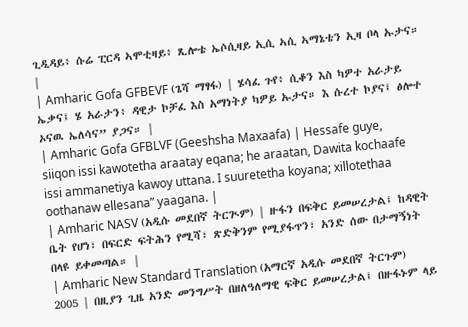ጊዲዳይ፥ ሱሬ ፒርዳ ኣሞቲዛይ፥ ጺሎቴ ኤሶሲዛይ ኢሲ ኣሲ ኣማኔቴን ኢዛ ቦላ ኡታና። |
| Amharic Gofa GFBEVF (ጌሻ ማፃፋ) | ሄሳፈ ጉየ፥ ሲቆን እስ ካዎተ አራታይ ኤቃና፤ ሄ አራታን፥ ዳዊታ ኮቻፈ እስ አማነትያ ካዎይ ኡታና። እ ሱረተ ኮያና፤ ፅሎተ ኦናዉ ኤለሳና” ያጋና። |
| Amharic Gofa GFBLVF (Geeshsha Maxaafa) | Hessafe guye, siiqon issi kawotetha araatay eqana; he araatan, Dawita kochaafe issi ammanetiya kawoy uttana. I suuretetha koyana; xillotethaa oothanaw ellesana” yaagana. |
| Amharic NASV (አዲሱ መደበኛ ትርጒም) | ዙፋን በፍቅር ይመሠረታል፤ ከዳዊት ቤት የሆነ፣ በፍርድ ፍትሕን የሚሻ፣ ጽድቅንም የሚያፋጥን፣ አንድ ሰው በታማኝነት በላዩ ይቀመጣል። |
| Amharic New Standard Translation (አማርኛ አዲሱ መደበኛ ትርጉም) 2005 | በዚያን ጊዜ አንድ መንግሥት በዘለዓለማዊ ፍቅር ይመሠረታል፤ በዙፋኑም ላይ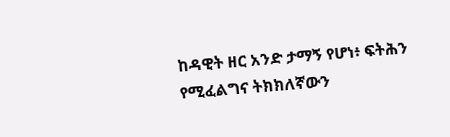ከዳዊት ዘር አንድ ታማኝ የሆነ፥ ፍትሕን የሚፈልግና ትክክለኛውን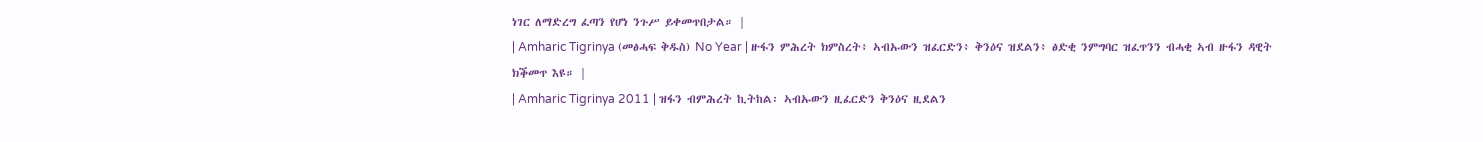ነገር ለማድረግ ፈጣን የሆነ ንጉሥ ይቀመጥበታል። |
| Amharic Tigrinya (መፅሓፍ ቅዱስ) No Year | ዙፋን ምሕረት ክምስረት፥ ኣብኡውን ዝፈርድን፥ ቅንዕና ዝደልን፥ ፅድቂ ንምግባር ዝፈጥንን ብሓቂ ኣብ ዙፋን ዳዊት ክቕመጥ እዩ። |
| Amharic Tigrinya 2011 | ዝፋን ብምሕረት ኪትከል፡ ኣብኡውን ዚፈርድን ቅንዕና ዚደልን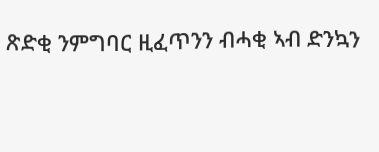ጽድቂ ንምግባር ዚፈጥንን ብሓቂ ኣብ ድንኳን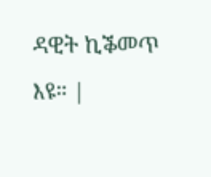ዳዊት ኪቕመጥ እዩ። |